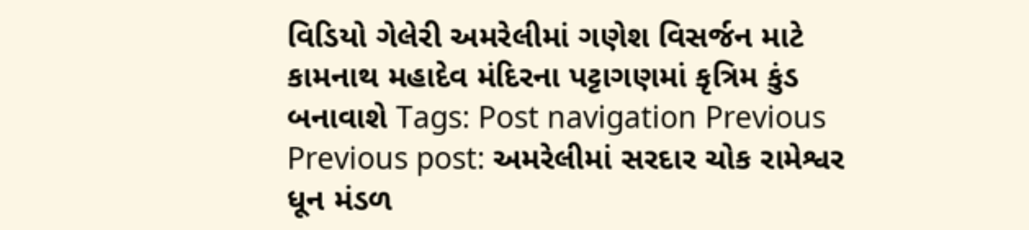વિડિયો ગેલેરી અમરેલીમાં ગણેશ વિસર્જન માટે કામનાથ મહાદેવ મંદિરના પટ્ટાગણમાં કૃત્રિમ કુંડ બનાવાશે Tags: Post navigation Previous Previous post: અમરેલીમાં સરદાર ચોક રામેશ્વર ધૂન મંડળ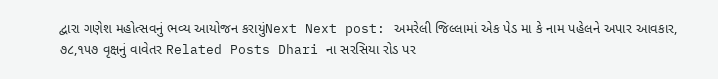દ્વારા ગણેશ મહોત્સવનું ભવ્ય આયોજન કરાયુંNext Next post: અમરેલી જિલ્લામાં એક પેડ મા કે નામ પહેલને અપાર આવકાર, ૭૮,૧૫૭ વૃક્ષનું વાવેતર Related Posts Dhari ના સરસિયા રોડ પર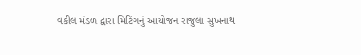વકીલ મંડળ દ્વારા મિટિંગનું આયોજન રાજુલા સુખનાથ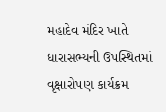મહાદેવ મંદિર ખાતે ધારાસભ્યની ઉપસ્થિતમાં વૃક્ષારોપણ કાર્યક્રમ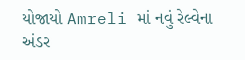યોજાયો Amreli માં નવું રેલ્વેના અંડર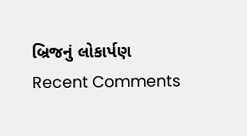બ્રિજનું લોકાર્પણ
Recent Comments